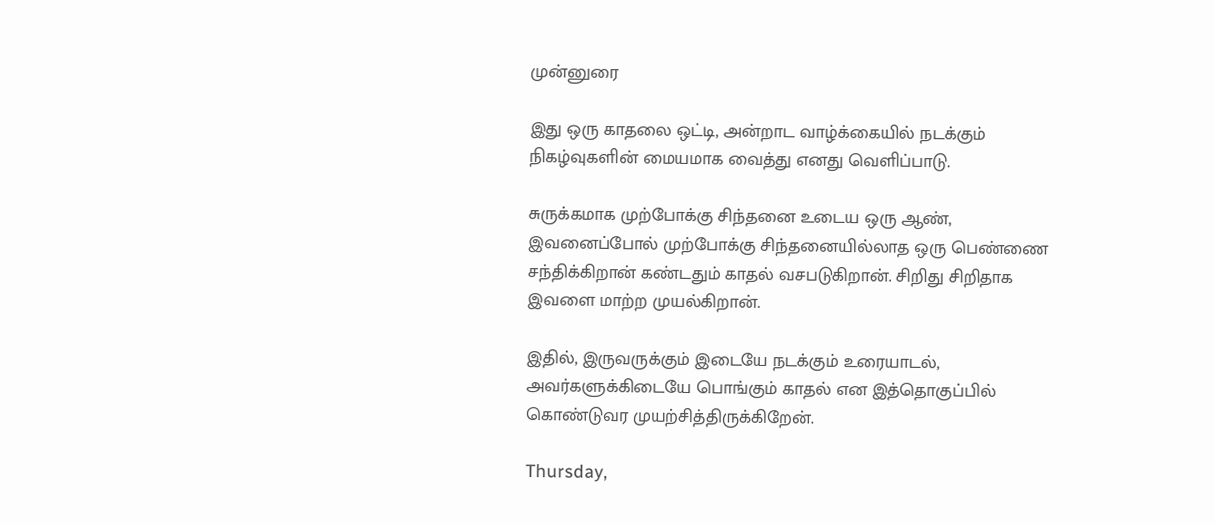முன்னுரை

இது ஒரு காதலை ஒட்டி, அன்றாட வாழ்க்கையில் நடக்கும் நிகழ்வுகளின் மையமாக வைத்து எனது வெளிப்பாடு.

சுருக்கமாக முற்போக்கு சிந்தனை உடைய ஒரு ஆண், இவனைப்போல் முற்போக்கு சிந்தனையில்லாத ஒரு பெண்ணை சந்திக்கிறான் கண்டதும் காதல் வசபடுகிறான். சிறிது சிறிதாக இவளை மாற்ற முயல்கிறான்.

இதில், இருவருக்கும் இடையே நடக்கும் உரையாடல், அவர்களுக்கிடையே பொங்கும் காதல் என இத்தொகுப்பில் கொண்டுவர முயற்சித்திருக்கிறேன்.

Thursday,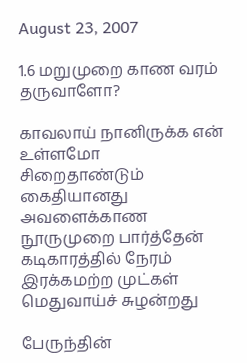August 23, 2007

1.6 மறுமுறை காண வரம் தருவாளோ?

காவலாய் நானிருக்க என் உள்ளமோ
சிறைதாண்டும் கைதியானது அவளைக்காண
நூருமுறை பார்த்தேன் கடிகாரத்தில் நேரம்
இரக்கமற்ற முட்கள் மெதுவாய்ச் சுழன்றது

பேருந்தின்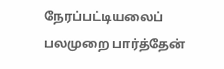நேரப்பட்டியலைப் பலமுறை பார்த்தேன்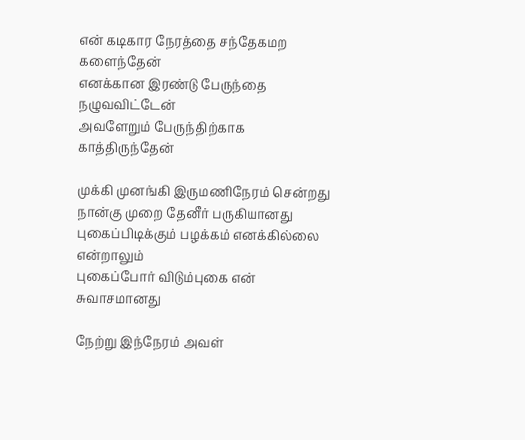என் கடிகார நேரத்தை சந்தேகமற களைந்தேன்
எனக்கான இரண்டு பேருந்தை நழுவவிட்டேன்
அவளேறும் பேருந்திற்காக காத்திருந்தேன்

முக்கி முனங்கி இருமணிநேரம் சென்றது
நான்கு முறை தேனீர் பருகியானது
புகைப்பிடிக்கும் பழக்கம் எனக்கில்லை என்றாலும்
புகைப்போர் விடும்புகை என் சுவாசமானது

நேற்று இந்நேரம் அவள்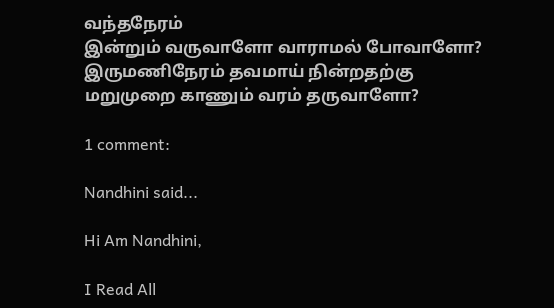வந்தநேரம்
இன்றும் வருவாளோ வாராமல் போவாளோ?
இருமணிநேரம் தவமாய் நின்றதற்கு
மறுமுறை காணும் வரம் தருவாளோ?

1 comment:

Nandhini said...

Hi Am Nandhini,

I Read All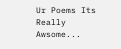Ur Poems Its Really Awsome...